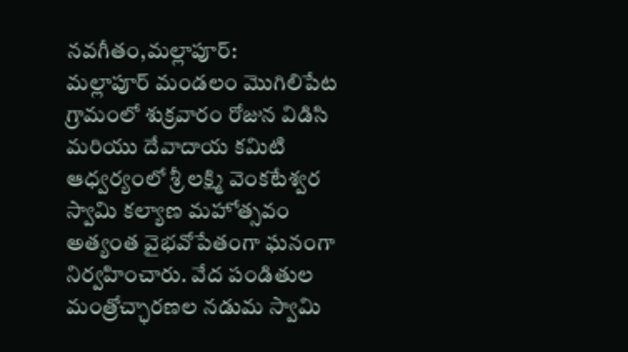నవగీతం,మల్లాపూర్:
మల్లాపూర్ మండలం మొగిలిపేట గ్రామంలో శుక్రవారం రోజున విడిసి మరియు దేవాదాయ కమిటి ఆధ్వర్యంలో శ్రీ లక్ష్మి వెంకటేశ్వర స్వామి కల్యాణ మహోత్సవం అత్యంత వైభవోపేతంగా ఘనంగా నిర్వహించారు. వేద పండితుల మంత్రోచ్ఛారణల నడుమ స్వామి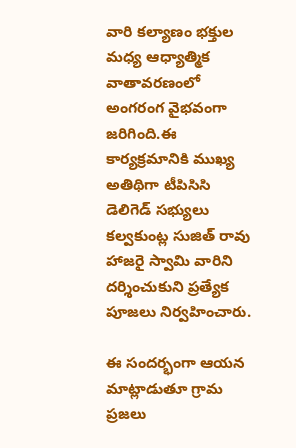వారి కల్యాణం భక్తుల మధ్య ఆధ్యాత్మిక వాతావరణంలో అంగరంగ వైభవంగా జరిగింది.ఈ కార్యక్రమానికి ముఖ్య అతిథిగా టీపిసిసి డెలిగెడ్ సభ్యులు కల్వకుంట్ల సుజిత్ రావు హాజరై స్వామి వారిని దర్శించుకుని ప్రత్యేక పూజలు నిర్వహించారు.

ఈ సందర్భంగా ఆయన మాట్లాడుతూ గ్రామ ప్రజలు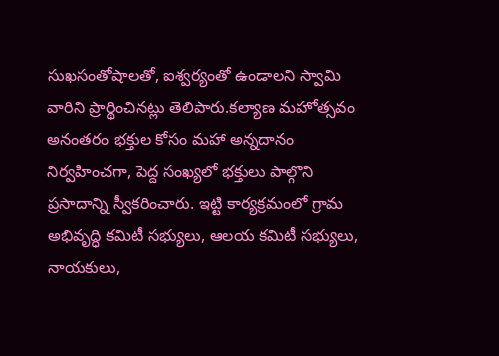సుఖసంతోషాలతో, ఐశ్వర్యంతో ఉండాలని స్వామి వారిని ప్రార్థించినట్లు తెలిపారు.కల్యాణ మహోత్సవం అనంతరం భక్తుల కోసం మహా అన్నదానం నిర్వహించగా, పెద్ద సంఖ్యలో భక్తులు పాల్గొని ప్రసాదాన్ని స్వీకరించారు. ఇట్టి కార్యక్రమంలో గ్రామ అభివృద్ధి కమిటీ సభ్యులు, ఆలయ కమిటీ సభ్యులు, నాయకులు,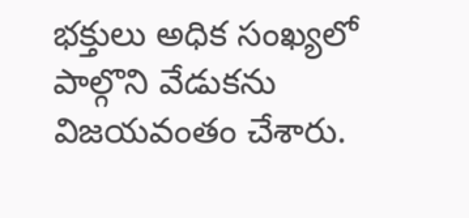భక్తులు అధిక సంఖ్యలో పాల్గొని వేడుకను విజయవంతం చేశారు.